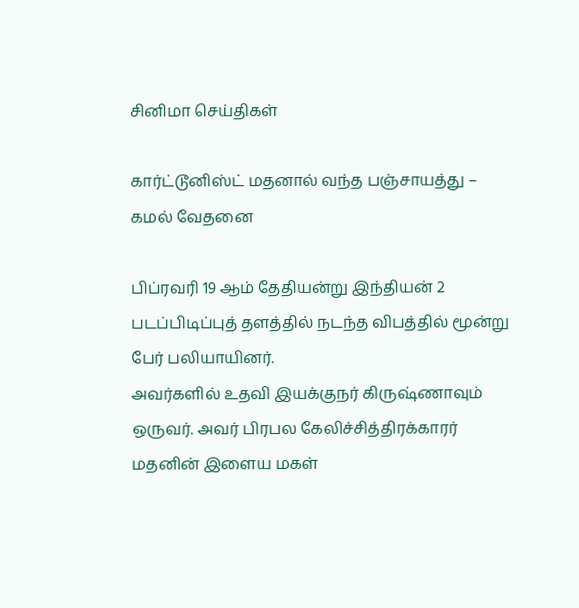சினிமா செய்திகள்

கார்ட்டூனிஸ்ட் மதனால் வந்த பஞ்சாயத்து – கமல் வேதனை

பிப்ரவரி 19 ஆம் தேதியன்று இந்தியன் 2 படப்பிடிப்புத் தளத்தில் நடந்த விபத்தில் மூன்று பேர் பலியாயினர்.
அவர்களில் உதவி இயக்குநர் கிருஷ்ணாவும் ஒருவர். அவர் பிரபல கேலிச்சித்திரக்காரர் மதனின் இளைய மகள்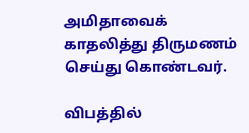அமிதாவைக் காதலித்து திருமணம் செய்து கொண்டவர்.

விபத்தில்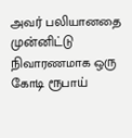அவர் பலியானதை முன்னிட்டு நிவாரணமாக ஒரு கோடி ரூபாய்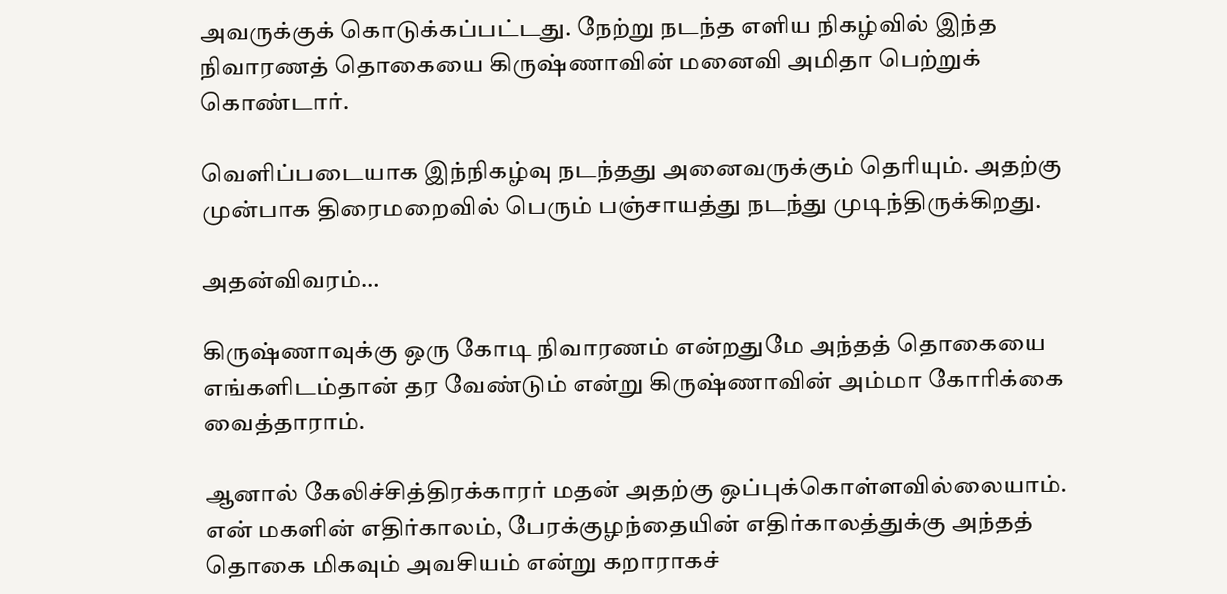அவருக்குக் கொடுக்கப்பட்டது. நேற்று நடந்த எளிய நிகழ்வில் இந்த நிவாரணத் தொகையை கிருஷ்ணாவின் மனைவி அமிதா பெற்றுக் கொண்டார்.

வெளிப்படையாக இந்நிகழ்வு நடந்தது அனைவருக்கும் தெரியும். அதற்கு முன்பாக திரைமறைவில் பெரும் பஞ்சாயத்து நடந்து முடிந்திருக்கிறது.

அதன்விவரம்…

கிருஷ்ணாவுக்கு ஒரு கோடி நிவாரணம் என்றதுமே அந்தத் தொகையை எங்களிடம்தான் தர வேண்டும் என்று கிருஷ்ணாவின் அம்மா கோரிக்கை வைத்தாராம்.

ஆனால் கேலிச்சித்திரக்காரர் மதன் அதற்கு ஒப்புக்கொள்ளவில்லையாம். என் மகளின் எதிர்காலம், பேரக்குழந்தையின் எதிர்காலத்துக்கு அந்தத் தொகை மிகவும் அவசியம் என்று கறாராகச்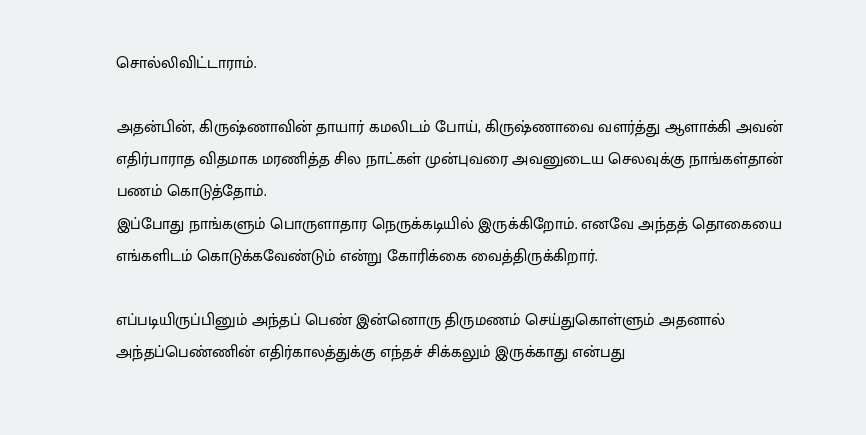சொல்லிவிட்டாராம்.

அதன்பின், கிருஷ்ணாவின் தாயார் கமலிடம் போய், கிருஷ்ணாவை வளர்த்து ஆளாக்கி அவன் எதிர்பாராத விதமாக மரணித்த சில நாட்கள் முன்புவரை அவனுடைய செலவுக்கு நாங்கள்தான் பணம் கொடுத்தோம்.
இப்போது நாங்களும் பொருளாதார நெருக்கடியில் இருக்கிறோம். எனவே அந்தத் தொகையை எங்களிடம் கொடுக்கவேண்டும் என்று கோரிக்கை வைத்திருக்கிறார்.

எப்படியிருப்பினும் அந்தப் பெண் இன்னொரு திருமணம் செய்துகொள்ளும் அதனால் அந்தப்பெண்ணின் எதிர்காலத்துக்கு எந்தச் சிக்கலும் இருக்காது என்பது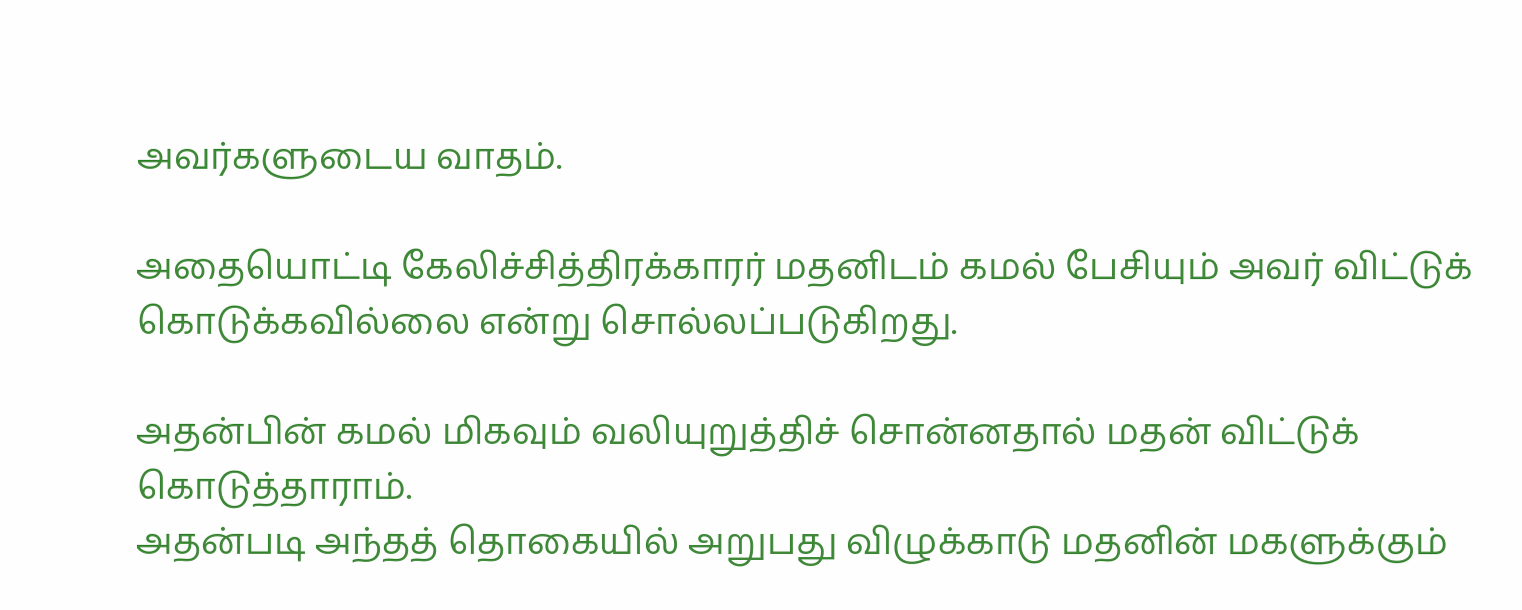அவர்களுடைய வாதம்.

அதையொட்டி கேலிச்சித்திரக்காரர் மதனிடம் கமல் பேசியும் அவர் விட்டுக் கொடுக்கவில்லை என்று சொல்லப்படுகிறது.

அதன்பின் கமல் மிகவும் வலியுறுத்திச் சொன்னதால் மதன் விட்டுக் கொடுத்தாராம்.
அதன்படி அந்தத் தொகையில் அறுபது விழுக்காடு மதனின் மகளுக்கும்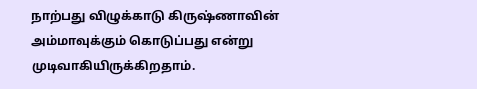நாற்பது விழுக்காடு கிருஷ்ணாவின் அம்மாவுக்கும் கொடுப்பது என்று முடிவாகியிருக்கிறதாம்.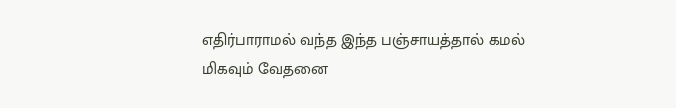எதிர்பாராமல் வந்த இந்த பஞ்சாயத்தால் கமல் மிகவும் வேதனை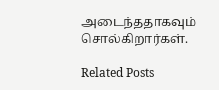அடைந்ததாகவும் சொல்கிறார்கள்.

Related Posts